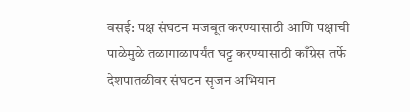वसई: पक्ष संघटन मजबूत करण्यासाठी आणि पक्षाची पाळेमुळे तळागाळापर्यंत घट्ट करण्यासाठी काँग्रेस तर्फे देशपातळीवर संघटन सृजन अभियान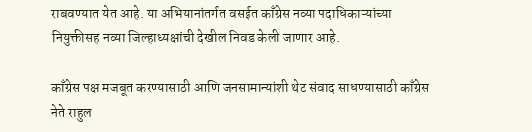राबवण्यात येत आहे. या अभियानांतर्गत वसईत काँग्रेस नव्या पदाधिकाऱ्यांच्या नियुक्तीसह नव्या जिल्हाध्यक्षांची देखील निवड केली जाणार आहे.

काँग्रेस पक्ष मजबूत करण्यासाठी आणि जनसामान्यांशी थेट संवाद साधण्यासाठी काँग्रेस नेते राहुल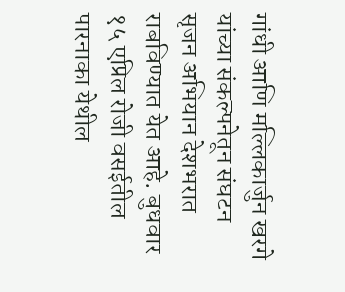गांधी आणि मल्लिकार्जुन खरगे यांच्या संकल्पनेतून संघटन सृजन अभियान देशभरात राबविण्यात येत आहे. बुधवार १५ एप्रिल रोजी वसईतील पारनाका येथील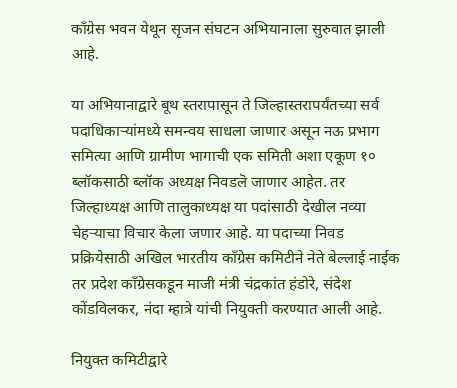काँग्रेस भवन येथून सृजन संघटन अभियानाला सुरुवात झाली आहे.

या अभियानाद्वारे बूथ स्तरापासून ते जिल्हास्तरापर्यंतच्या सर्व पदाधिकाऱ्यांमध्ये समन्वय साधला जाणार असून नऊ प्रभाग समित्या आणि ग्रामीण भागाची एक समिती अशा एकूण १० ब्लॉकसाठी ब्लॉक अध्यक्ष निवडलॆ जाणार आहेत. तर जिल्हाध्यक्ष आणि तालुकाध्यक्ष या पदांसाठी देखील नव्या चेहऱ्याचा विचार केला जणार आहे. या पदाच्या निवड प्रक्रियेसाठी अखिल भारतीय काँग्रेस कमिटीने नेते बेल्लाई नाईक तर प्रदेश काँग्रेसकडून माजी मंत्री चंद्रकांत हंडोरे, संदेश कोंडविलकर, नंदा म्हात्रे यांची नियुक्ती करण्यात आली आहे.

नियुक्त कमिटीद्वारे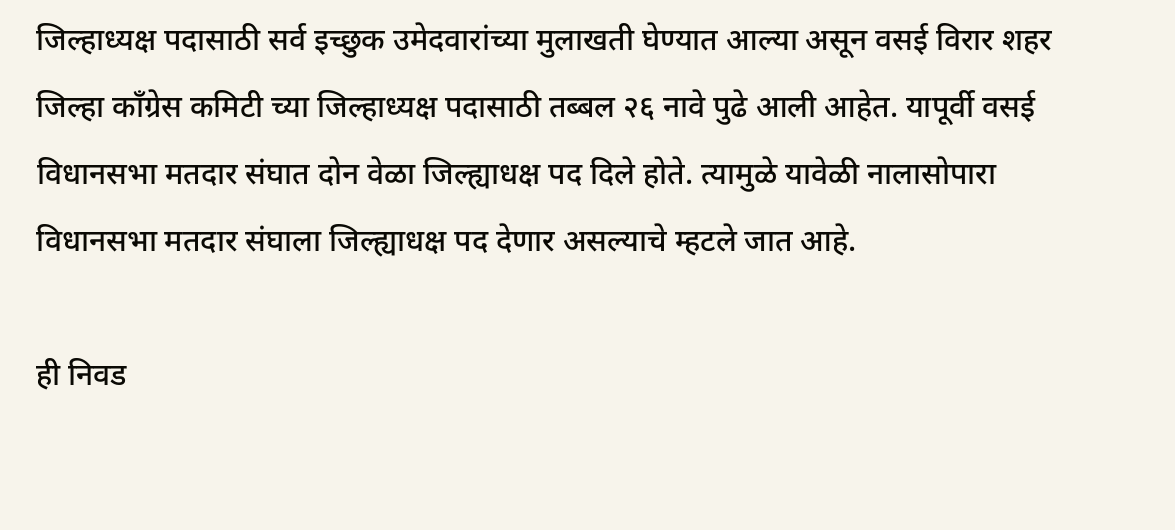जिल्हाध्यक्ष पदासाठी सर्व इच्छुक उमेदवारांच्या मुलाखती घेण्यात आल्या असून वसई विरार शहर जिल्हा काँग्रेस कमिटी च्या जिल्हाध्यक्ष पदासाठी तब्बल २६ नावे पुढे आली आहेत. यापूर्वी वसई विधानसभा मतदार संघात दोन वेळा जिल्ह्याधक्ष पद दिले होते. त्यामुळे यावेळी नालासोपारा विधानसभा मतदार संघाला जिल्ह्याधक्ष पद देणार असल्याचे म्हटले जात आहे.

ही निवड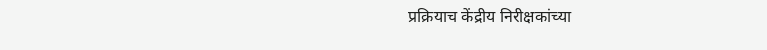प्रक्रियाच केंद्रीय निरीक्षकांच्या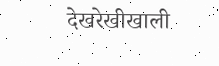देखरेखीखाली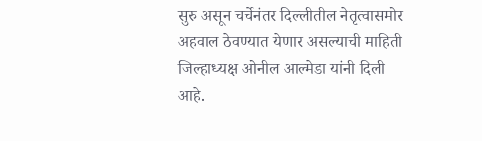सुरु असून चर्चेनंतर दिल्लीतील नेतृत्वासमोर अहवाल ठेवण्यात येणार असल्याची माहिती जिल्हाध्यक्ष ओनील आल्मेडा यांनी दिली आहे.